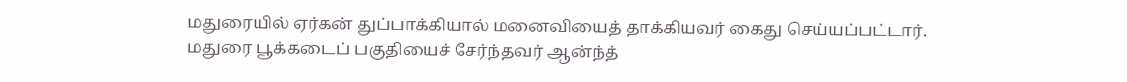மதுரையில் ஏர்கன் துப்பாக்கியால் மனைவியைத் தாக்கியவர் கைது செய்யப்பட்டார்.
மதுரை பூக்கடைப் பகுதியைச் சேர்ந்தவர் ஆன்ந்த்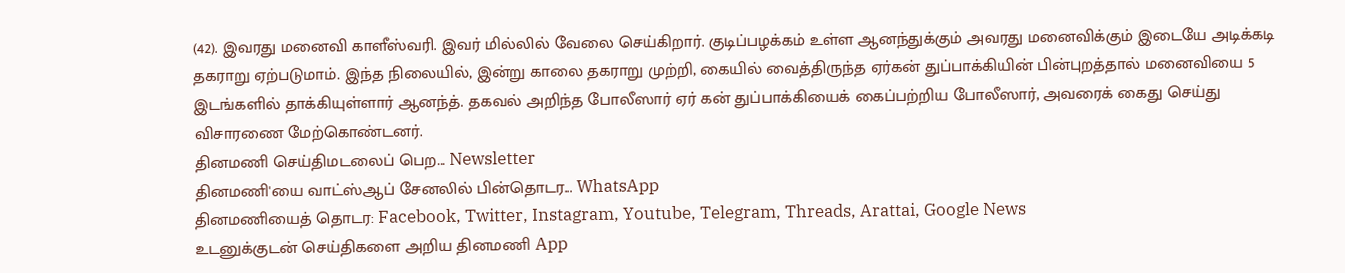(42). இவரது மனைவி காளீஸ்வரி. இவர் மில்லில் வேலை செய்கிறார். குடிப்பழக்கம் உள்ள ஆனந்துக்கும் அவரது மனைவிக்கும் இடையே அடிக்கடி தகராறு ஏற்படுமாம். இந்த நிலையில், இன்று காலை தகராறு முற்றி, கையில் வைத்திருந்த ஏர்கன் துப்பாக்கியின் பின்புறத்தால் மனைவியை 5 இடங்களில் தாக்கியுள்ளார் ஆனந்த். தகவல் அறிந்த போலீஸார் ஏர் கன் துப்பாக்கியைக் கைப்பற்றிய போலீஸார், அவரைக் கைது செய்து விசாரணை மேற்கொண்டனர்.
தினமணி செய்திமடலைப் பெற... Newsletter
தினமணி'யை வாட்ஸ்ஆப் சேனலில் பின்தொடர... WhatsApp
தினமணியைத் தொடர: Facebook, Twitter, Instagram, Youtube, Telegram, Threads, Arattai, Google News
உடனுக்குடன் செய்திகளை அறிய தினமணி App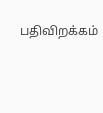பதிவிறக்கம்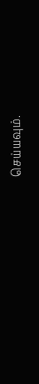செய்யவும்.